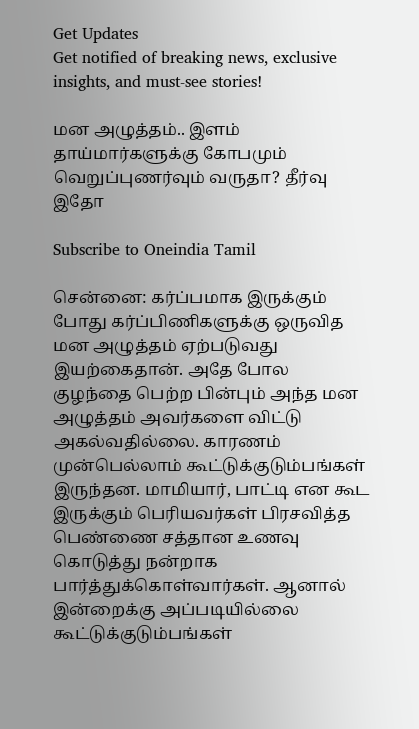Get Updates
Get notified of breaking news, exclusive insights, and must-see stories!

மன அழுத்தம்.. இளம் தாய்மார்களுக்கு கோபமும் வெறுப்புணர்வும் வருதா? தீர்வு இதோ

Subscribe to Oneindia Tamil

சென்னை: கர்ப்பமாக இருக்கும் போது கர்ப்பிணிகளுக்கு ஒருவித மன அழுத்தம் ஏற்படுவது இயற்கைதான். அதே போல குழந்தை பெற்ற பின்பும் அந்த மன அழுத்தம் அவர்களை விட்டு அகல்வதில்லை. காரணம் முன்பெல்லாம் கூட்டுக்குடும்பங்கள் இருந்தன. மாமியார், பாட்டி என கூட இருக்கும் பெரியவர்கள் பிரசவித்த பெண்ணை சத்தான உணவு கொடுத்து நன்றாக பார்த்துக்கொள்வார்கள். ஆனால் இன்றைக்கு அப்படியில்லை கூட்டுக்குடும்பங்கள்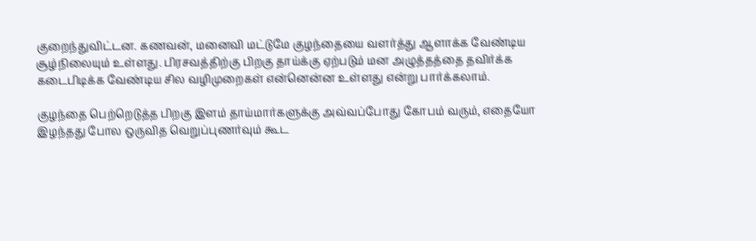குறைந்துவிட்டன. கணவன், மனைவி மட்டுமே குழந்தையை வளர்த்து ஆளாக்க வேண்டிய சூழ்நிலையும் உள்ளது. பிரசவத்திற்கு பிறகு தாய்க்கு ஏற்படும் மன அழுத்தத்தை தவிர்க்க கடைபிடிக்க வேண்டிய சில வழிமுறைகள் என்னென்ன உள்ளது என்று பார்க்கலாம்.

குழந்தை பெற்றெடுத்த பிறகு இளம் தாய்மார்களுக்கு அவ்வப்போது கோபம் வரும், எதையோ இழந்தது போல ஒருவித வெறுப்புணர்வும் கூட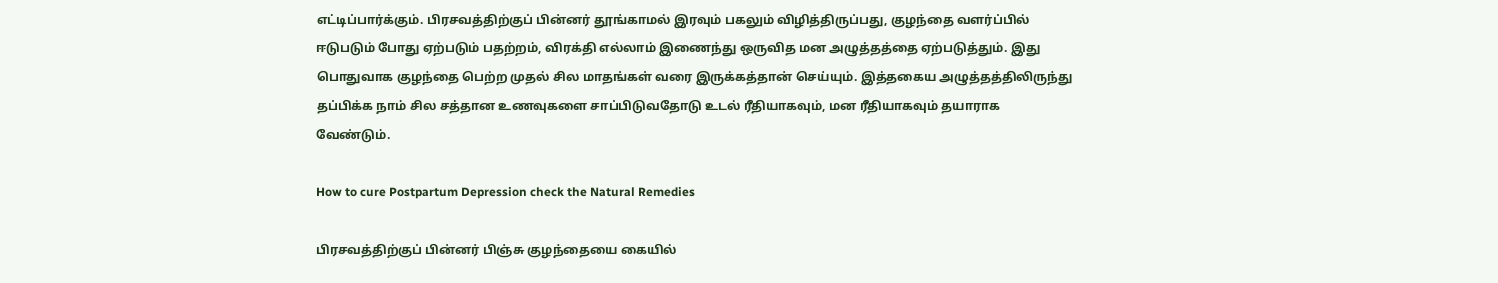எட்டிப்பார்க்கும். பிரசவத்திற்குப் பின்னர் தூங்காமல் இரவும் பகலும் விழித்திருப்பது, குழந்தை வளர்ப்பில் ஈடுபடும் போது ஏற்படும் பதற்றம், விரக்தி எல்லாம் இணைந்து ஒருவித மன அழுத்தத்தை ஏற்படுத்தும். இது பொதுவாக குழந்தை பெற்ற முதல் சில மாதங்கள் வரை இருக்கத்தான் செய்யும். இத்தகைய அழுத்தத்திலிருந்து தப்பிக்க நாம் சில சத்தான உணவுகளை சாப்பிடுவதோடு உடல் ரீதியாகவும், மன ரீதியாகவும் தயாராக வேண்டும்.

How to cure Postpartum Depression check the Natural Remedies

பிரசவத்திற்குப் பின்னர் பிஞ்சு குழந்தையை கையில்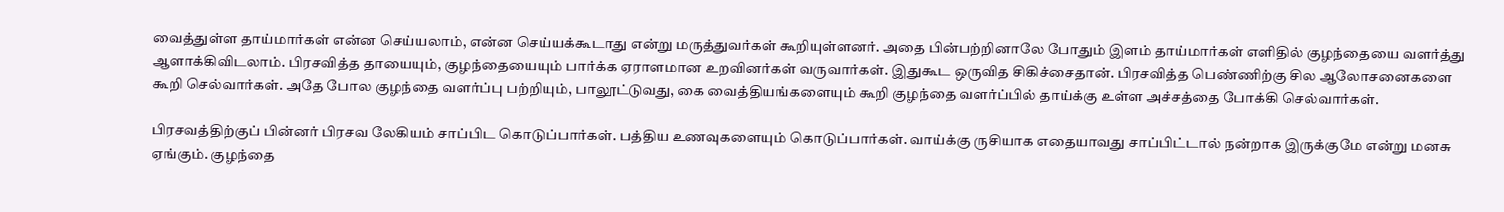வைத்துள்ள தாய்மார்கள் என்ன செய்யலாம், என்ன செய்யக்கூடாது என்று மருத்துவர்கள் கூறியுள்ளனர். அதை பின்பற்றினாலே போதும் இளம் தாய்மார்கள் எளிதில் குழந்தையை வளர்த்து ஆளாக்கிவிடலாம். பிரசவித்த தாயையும், குழந்தையையும் பார்க்க ஏராளமான உறவினர்கள் வருவார்கள். இதுகூட ஒருவித சிகிச்சைதான். பிரசவித்த பெண்ணிற்கு சில ஆலோசனைகளை கூறி செல்வார்கள். அதே போல குழந்தை வளர்ப்பு பற்றியும், பாலூட்டுவது, கை வைத்தியங்களையும் கூறி குழந்தை வளர்ப்பில் தாய்க்கு உள்ள அச்சத்தை போக்கி செல்வார்கள்.

பிரசவத்திற்குப் பின்னர் பிரசவ லேகியம் சாப்பிட கொடுப்பார்கள். பத்திய உணவுகளையும் கொடுப்பார்கள். வாய்க்கு ருசியாக எதையாவது சாப்பிட்டால் நன்றாக இருக்குமே என்று மனசு ஏங்கும். குழந்தை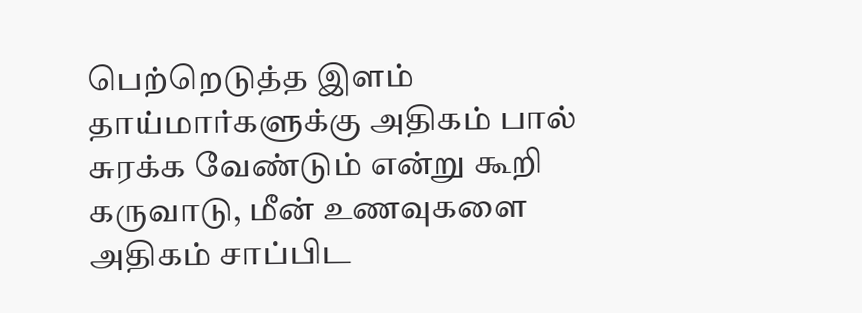பெற்றெடுத்த இளம் தாய்மார்களுக்கு அதிகம் பால் சுரக்க வேண்டும் என்று கூறி கருவாடு, மீன் உணவுகளை அதிகம் சாப்பிட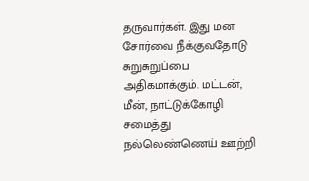தருவார்கள். இது மன சோர்வை நீக்குவதோடு சுறுசுறுப்பை அதிகமாக்கும். மட்டன், மீன், நாட்டுக்கோழி சமைத்து நல்லெண்ணெய் ஊற்றி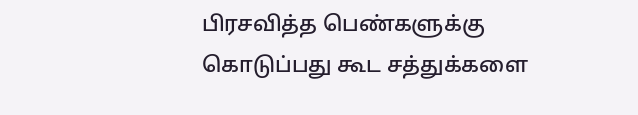பிரசவித்த பெண்களுக்கு கொடுப்பது கூட சத்துக்களை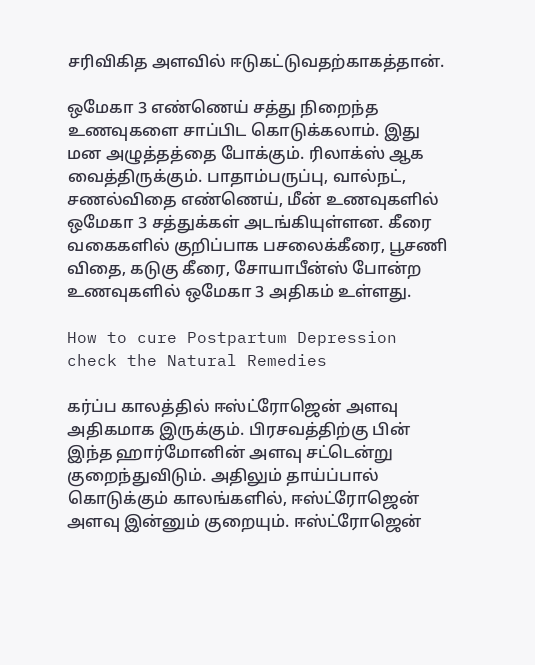சரிவிகித அளவில் ஈடுகட்டுவதற்காகத்தான்.

ஒமேகா 3 எண்ணெய் சத்து நிறைந்த உணவுகளை சாப்பிட கொடுக்கலாம். இது மன அழுத்தத்தை போக்கும். ரிலாக்ஸ் ஆக வைத்திருக்கும். பாதாம்பருப்பு, வால்நட், சணல்விதை எண்ணெய், மீன் உணவுகளில் ஒமேகா 3 சத்துக்கள் அடங்கியுள்ளன. கீரை வகைகளில் குறிப்பாக பசலைக்கீரை, பூசணி விதை, கடுகு கீரை, சோயாபீன்ஸ் போன்ற உணவுகளில் ஒமேகா 3 அதிகம் உள்ளது.

How to cure Postpartum Depression check the Natural Remedies

கர்ப்ப காலத்தில் ஈஸ்ட்ரோஜென் அளவு அதிகமாக இருக்கும். பிரசவத்திற்கு பின் இந்த ஹார்மோனின் அளவு சட்டென்று குறைந்துவிடும். அதிலும் தாய்ப்பால் கொடுக்கும் காலங்களில், ஈஸ்ட்ரோஜென் அளவு இன்னும் குறையும். ஈஸ்ட்ரோஜென்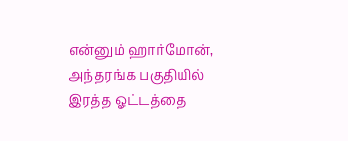என்னும் ஹார்மோன், அந்தரங்க பகுதியில் இரத்த ஓட்டத்தை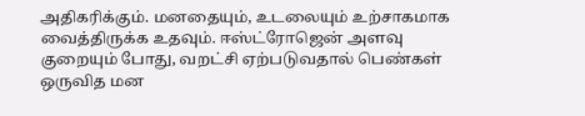அதிகரிக்கும். மனதையும், உடலையும் உற்சாகமாக வைத்திருக்க உதவும். ஈஸ்ட்ரோஜென் அளவு குறையும் போது, வறட்சி ஏற்படுவதால் பெண்கள் ஒருவித மன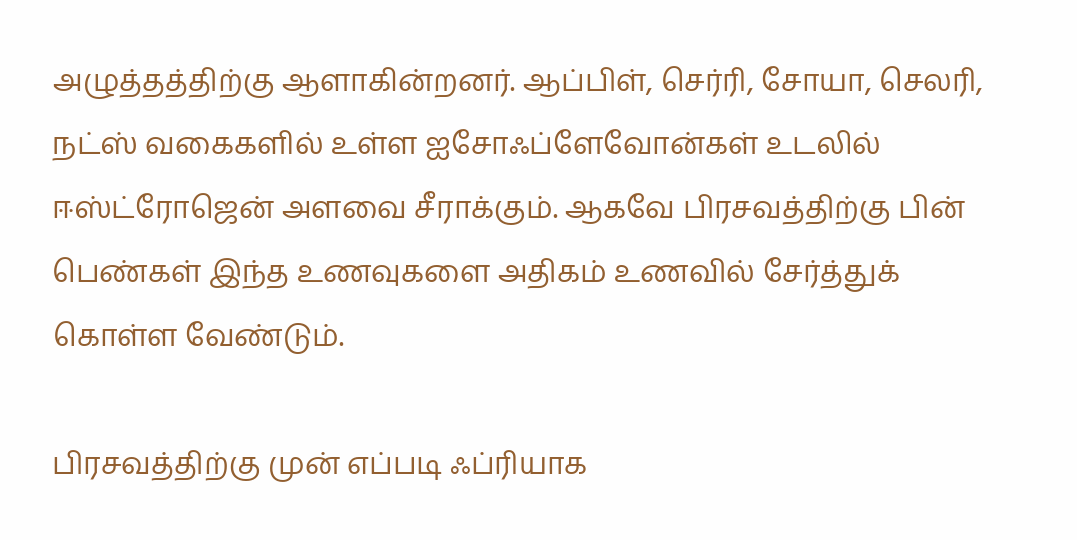அழுத்தத்திற்கு ஆளாகின்றனர். ஆப்பிள், செர்ரி, சோயா, செலரி, நட்ஸ் வகைகளில் உள்ள ஐசோஃப்ளேவோன்கள் உடலில் ஈஸ்ட்ரோஜென் அளவை சீராக்கும். ஆகவே பிரசவத்திற்கு பின் பெண்கள் இந்த உணவுகளை அதிகம் உணவில் சேர்த்துக் கொள்ள வேண்டும்.

பிரசவத்திற்கு முன் எப்படி ஃப்ரியாக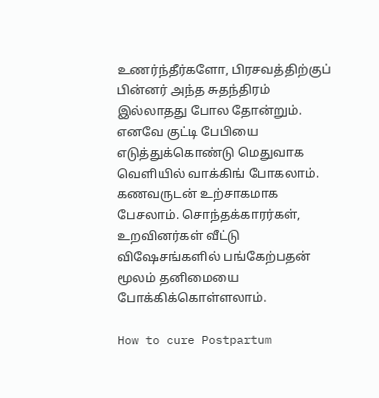உணர்ந்தீர்களோ, பிரசவத்திற்குப் பின்னர் அந்த சுதந்திரம் இல்லாதது போல தோன்றும். எனவே குட்டி பேபியை எடுத்துக்கொண்டு மெதுவாக வெளியில் வாக்கிங் போகலாம். கணவருடன் உற்சாகமாக பேசலாம். சொந்தக்காரர்கள், உறவினர்கள் வீட்டு விஷேசங்களில் பங்கேற்பதன் மூலம் தனிமையை போக்கிக்கொள்ளலாம்.

How to cure Postpartum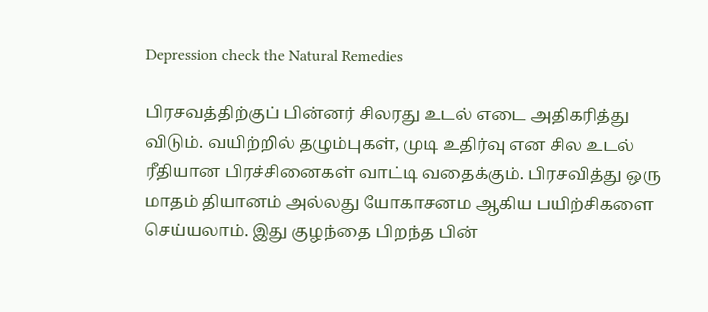Depression check the Natural Remedies

பிரசவத்திற்குப் பின்னர் சிலரது உடல் எடை அதிகரித்து விடும். வயிற்றில் தழும்புகள், முடி உதிர்வு என சில உடல் ரீதியான பிரச்சினைகள் வாட்டி வதைக்கும். பிரசவித்து ஒரு மாதம் தியானம் அல்லது யோகாசனம ஆகிய பயிற்சிகளை செய்யலாம். இது குழந்தை பிறந்த பின்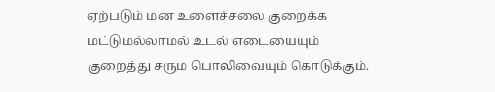ஏற்படும் மன உளைச்சலை குறைக்க மட்டுமல்லாமல் உடல் எடையையும் குறைத்து சரும பொலிவையும் கொடுக்கும்.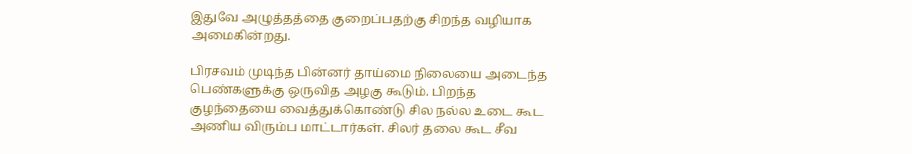இதுவே அழுத்தத்தை குறைப்பதற்கு சிறந்த வழியாக அமைகின்றது.

பிரசவம் முடிந்த பின்னர் தாய்மை நிலையை அடைந்த பெண்களுக்கு ஒருவித அழகு கூடும். பிறந்த குழந்தையை வைத்துக்கொண்டு சில நல்ல உடை கூட அணிய விரும்ப மாட்டார்கள். சிலர் தலை கூட சீவ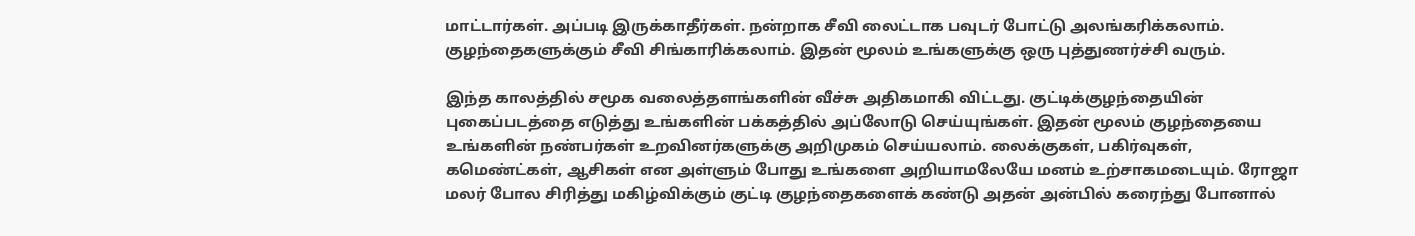மாட்டார்கள். அப்படி இருக்காதீர்கள். நன்றாக சீவி லைட்டாக பவுடர் போட்டு அலங்கரிக்கலாம். குழந்தைகளுக்கும் சீவி சிங்காரிக்கலாம். இதன் மூலம் உங்களுக்கு ஒரு புத்துணர்ச்சி வரும்.

இந்த காலத்தில் சமூக வலைத்தளங்களின் வீச்சு அதிகமாகி விட்டது. குட்டிக்குழந்தையின் புகைப்படத்தை எடுத்து உங்களின் பக்கத்தில் அப்லோடு செய்யுங்கள். இதன் மூலம் குழந்தையை உங்களின் நண்பர்கள் உறவினர்களுக்கு அறிமுகம் செய்யலாம். லைக்குகள், பகிர்வுகள், கமெண்ட்கள், ஆசிகள் என அள்ளும் போது உங்களை அறியாமலேயே மனம் உற்சாகமடையும். ரோஜா மலர் போல சிரித்து மகிழ்விக்கும் குட்டி குழந்தைகளைக் கண்டு அதன் அன்பில் கரைந்து போனால்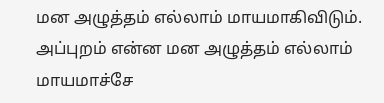மன அழுத்தம் எல்லாம் மாயமாகிவிடும். அப்புறம் என்ன மன அழுத்தம் எல்லாம் மாயமாச்சே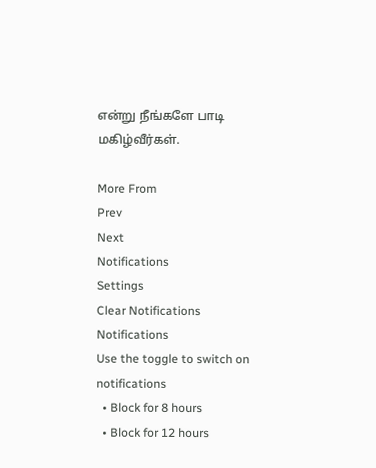என்று நீங்களே பாடி மகிழ்வீர்கள்.

More From
Prev
Next
Notifications
Settings
Clear Notifications
Notifications
Use the toggle to switch on notifications
  • Block for 8 hours
  • Block for 12 hours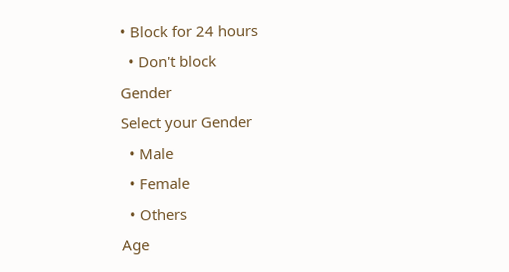• Block for 24 hours
  • Don't block
Gender
Select your Gender
  • Male
  • Female
  • Others
Age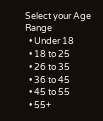Select your Age Range
  • Under 18
  • 18 to 25
  • 26 to 35
  • 36 to 45
  • 45 to 55
  • 55+